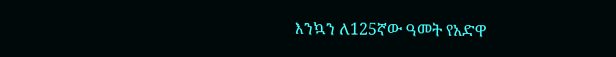እንኳን ለ125ኛው ዓመት የአድዋ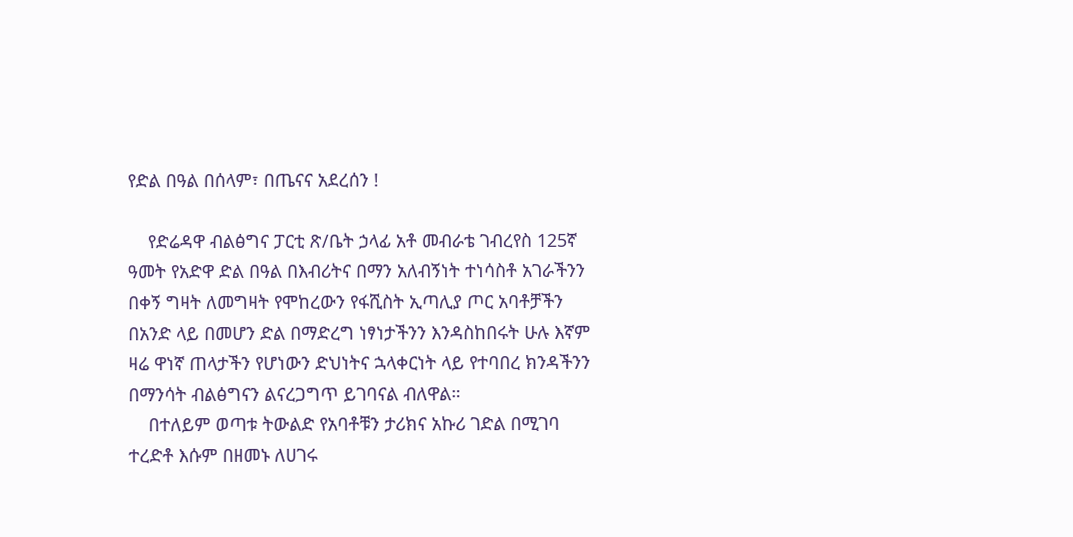የድል በዓል በሰላም፣ በጤናና አደረሰን !

    የድሬዳዋ ብልፅግና ፓርቲ ጽ/ቤት ኃላፊ አቶ መብራቴ ገብረየስ 125ኛ ዓመት የአድዋ ድል በዓል በእብሪትና በማን አለብኝነት ተነሳስቶ አገራችንን በቀኝ ግዛት ለመግዛት የሞከረውን የፋሺስት ኢጣሊያ ጦር አባቶቻችን በአንድ ላይ በመሆን ድል በማድረግ ነፃነታችንን እንዳስከበሩት ሁሉ እኛም ዛሬ ዋነኛ ጠላታችን የሆነውን ድህነትና ኋላቀርነት ላይ የተባበረ ክንዳችንን በማንሳት ብልፅግናን ልናረጋግጥ ይገባናል ብለዋል።
    በተለይም ወጣቱ ትውልድ የአባቶቹን ታሪክና አኩሪ ገድል በሚገባ ተረድቶ እሱም በዘመኑ ለሀገሩ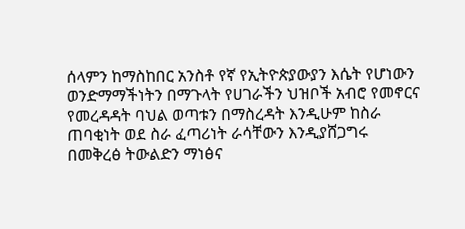ሰላምን ከማስከበር አንስቶ የኛ የኢትዮጵያውያን እሴት የሆነውን ወንድማማችነትን በማጉላት የሀገራችን ህዝቦች አብሮ የመኖርና የመረዳዳት ባህል ወጣቱን በማስረዳት እንዲሁም ከስራ ጠባቂነት ወደ ስራ ፈጣሪነት ራሳቸውን እንዲያሸጋግሩ በመቅረፅ ትውልድን ማነፅና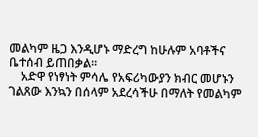መልካም ዜጋ እንዲሆኑ ማድረግ ከሁሉም አባቶችና ቤተሰብ ይጠበቃል።
    አድዋ የነፃነት ምሳሌ የአፍሪካውያን ክብር መሆኑን ገልጸው እንኳን በሰላም አደረሳችሁ በማለት የመልካም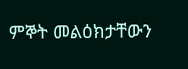ምኞት መልዕክታቸውን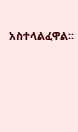አስተላልፈዋል፡፡